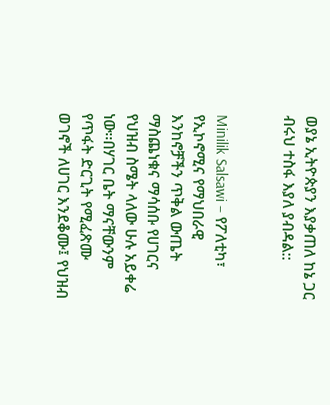ወያኔ ኢትዮጵያን እያቃጠለ ከኔ ጋር ብሩህ ተስፋ እያለ ያብዳል::


Minilik Salsawi – የፖለቲካ፣ የኢኮኖሚና የማህበራዊ እንከኖቻችን ጥቅል ውጤት ማስጨነቁና ማሳሰቡ የሀገርና የህዝብ ስሜት ላለው ሁሉ አይቀሬ ነው፡፡በሃገር ቤት ማናቸውንም የጥፋት ድርጊት የሚፈጽሙ ወገኖች ለሀገር እንደቆሙ፤ የህዝብ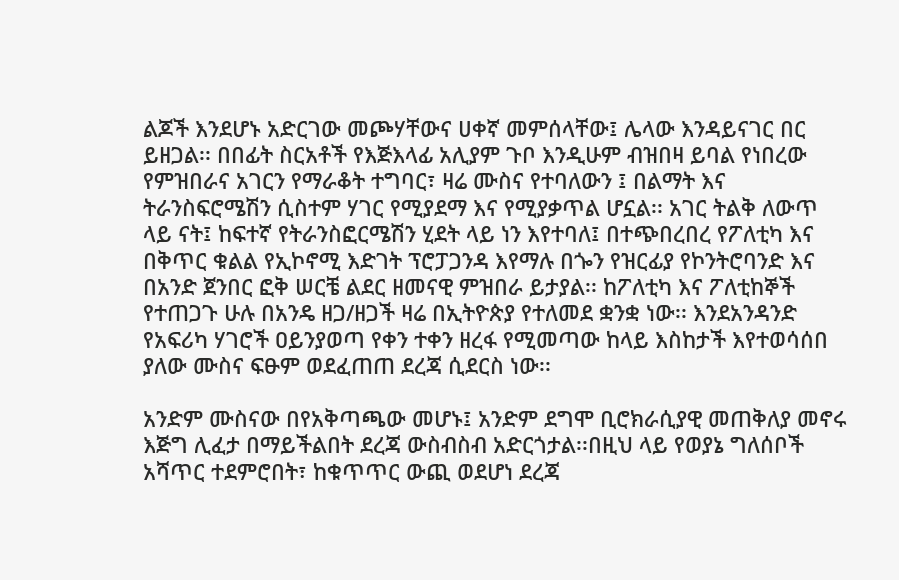ልጆች እንደሆኑ አድርገው መጮሃቸውና ሀቀኛ መምሰላቸው፤ ሌላው እንዳይናገር በር ይዘጋል፡፡ በበፊት ስርአቶች የእጅእላፊ አሊያም ጉቦ እንዲሁም ብዝበዛ ይባል የነበረው የምዝበራና አገርን የማራቆት ተግባር፣ ዛሬ ሙስና የተባለውን ፤ በልማት እና ትራንስፍሮሜሽን ሲስተም ሃገር የሚያደማ እና የሚያቃጥል ሆኗል፡፡ አገር ትልቅ ለውጥ ላይ ናት፤ ከፍተኛ የትራንስፎርሜሽን ሂደት ላይ ነን እየተባለ፤ በተጭበረበረ የፖለቲካ እና በቅጥር ቁልል የኢኮኖሚ እድገት ፕሮፓጋንዳ እየማሉ በጐን የዝርፊያ የኮንትሮባንድ እና በአንድ ጀንበር ፎቅ ሠርቼ ልደር ዘመናዊ ምዝበራ ይታያል፡፡ ከፖለቲካ እና ፖለቲከኞች የተጠጋጉ ሁሉ በአንዴ ዘጋ/ዘጋች ዛሬ በኢትዮጵያ የተለመደ ቋንቋ ነው፡፡ እንደአንዳንድ የአፍሪካ ሃገሮች ዐይንያወጣ የቀን ተቀን ዘረፋ የሚመጣው ከላይ እስከታች እየተወሳሰበ ያለው ሙስና ፍፁም ወደፈጠጠ ደረጃ ሲደርስ ነው፡፡

አንድም ሙስናው በየአቅጣጫው መሆኑ፤ አንድም ደግሞ ቢሮክራሲያዊ መጠቅለያ መኖሩ እጅግ ሊፈታ በማይችልበት ደረጃ ውስብስብ አድርጎታል፡፡በዚህ ላይ የወያኔ ግለሰቦች አሻጥር ተደምሮበት፣ ከቁጥጥር ውጪ ወደሆነ ደረጃ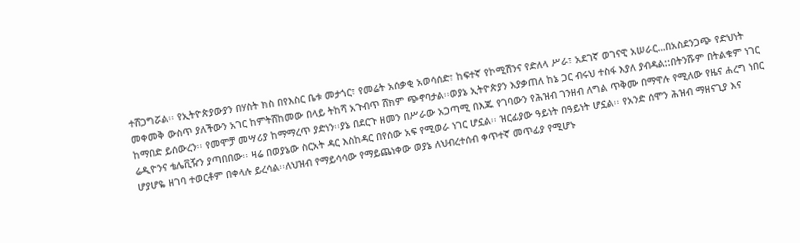ተሸጋግሯል፡፡ የኢትዮጵያውያን በሃስት ክስ በየእስር ቤቱ መታጎር፣ የመሬት አሰቃቂ አወሳሰድ፣ ከፍተኛ የኮሚሽንና የድለላ ሥራ፣ አደገኛ ወገናዊ አሠራር…በአስደንጋጭ የድህነት መቀመቅ ውስጥ ያለችውን አገር ከምትሸከመው በላይ ትከሻ አጉብጥ ሸክም ጭኖባታል፡፡ወያኔ ኢትዮጵያን እያቃጠለ ከኔ ጋር ብሩህ ተስፋ እያለ ያብዳል::በትንሹም በትልቁም ነገር ከማበድ ይሰውረን፡፡ የመሞቻ መሣሪያ ከማማረጥ ያድነን፡፡ያኔ በደርጉ ዘመን በሥራው አጋጣሚ በእጁ የገባውን የሕዝብ ገንዘብ ለግል ጥቅሙ በማዋሉ የሚለው የዜና ሐረግ ነበር ሬዲዮንና ቴሌቪዥን ያጣበበው፡፡ ዛሬ በወያኔው ስርአት ዳር እስከዳር በየሰው አፍ የሚወራ ነገር ሆኗል፡፡ ዝርፊያው ዓይነት በዓይነት ሆኗል፡፡ የአንድ ሰሞን ሕዝብ ማዘናጊያ እና ሆያሆዬ ዘገባ ተወርቶም በቀላሉ ይረሳል፡፡ለህዝብ የማይሳሳው የማይጨነቀው ወያኔ ለህብረተሰብ ቀጥተኛ መጥፊያ የሚሆኑ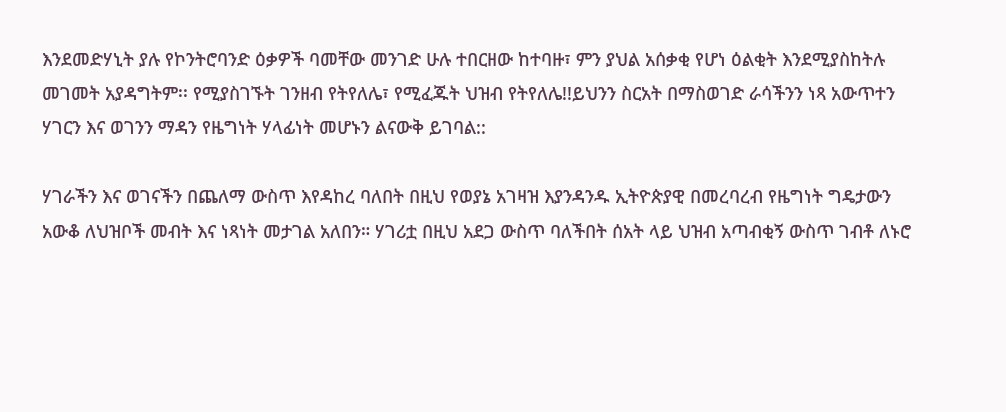እንደመድሃኒት ያሉ የኮንትሮባንድ ዕቃዎች ባመቸው መንገድ ሁሉ ተበርዘው ከተባዙ፣ ምን ያህል አሰቃቂ የሆነ ዕልቂት እንደሚያስከትሉ መገመት አያዳግትም፡፡ የሚያስገኙት ገንዘብ የትየለሌ፣ የሚፈጁት ህዝብ የትየለሌ!!ይህንን ስርአት በማስወገድ ራሳችንን ነጻ አውጥተን ሃገርን እና ወገንን ማዳን የዜግነት ሃላፊነት መሆኑን ልናውቅ ይገባል::

ሃገራችን እና ወገናችን በጨለማ ውስጥ እየዳከረ ባለበት በዚህ የወያኔ አገዛዝ እያንዳንዱ ኢትዮጵያዊ በመረባረብ የዜግነት ግዴታውን አውቆ ለህዝቦች መብት እና ነጻነት መታገል አለበን። ሃገሪቷ በዚህ አደጋ ውስጥ ባለችበት ሰአት ላይ ህዝብ አጣብቂኝ ውስጥ ገብቶ ለኑሮ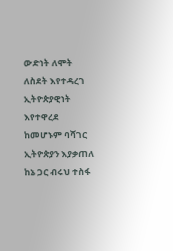ውድነት ለሞት ለስደት እየተዳረገ ኢትዮጵያዊነት እየተዋረደ ከመሆኑም ባሻገር ኢትዮጵያን እያቃጠለ ከኔ ጋር ብሩህ ተስፋ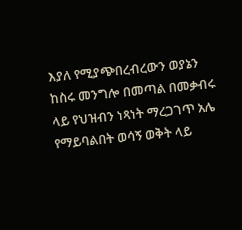እያለ የሚያጭበረብረውን ወያኔን ከስሩ መንግሎ በመጣል በመቃብሩ ላይ የህዝብን ነጻነት ማረጋገጥ አሌ የማይባልበት ወሳኝ ወቅት ላይ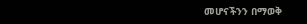መሆናችንን በማወቅ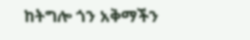ከትግሎ ጎን አቅማችን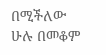በሚችለው ሁሉ በመቆም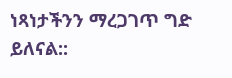ነጻነታችንን ማረጋገጥ ግድ ይለናል::